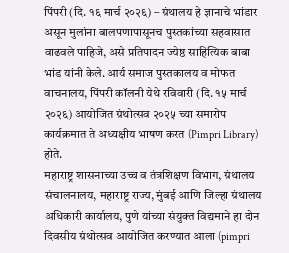पिंपरी (दि. १६ मार्च २०२६) – ग्रंथालय हे ज्ञानाचे भांडार असून मुलांना बालपणापासूनच पुस्तकांच्या सहवासात वाढवले पाहिजे, असे प्रतिपादन ज्येष्ठ साहित्यिक बाबा भांड यांनी केले. आर्य समाज पुस्तकालय व मोफत वाचनालय, पिंपरी कॉलनी येथे रविवारी (दि. १५ मार्च २०२६) आयोजित ग्रंथोत्सव २०२५ च्या समारोप कार्यक्रमात ते अध्यक्षीय भाषण करत (Pimpri Library) होते.
महाराष्ट्र शासनाच्या उच्च व तंत्रशिक्षण विभाग, ग्रंथालय संचालनालय, महाराष्ट्र राज्य, मुंबई आणि जिल्हा ग्रंथालय अधिकारी कार्यालय, पुणे यांच्या संयुक्त विद्यमाने हा दोन दिवसीय ग्रंथोत्सव आयोजित करण्यात आला (pimpri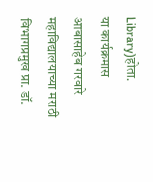Library)होता.
या कार्यक्रमास आबासाहेब गरवारे महाविद्यालयाच्या मराठी विभागप्रमुख प्रा. डॉ.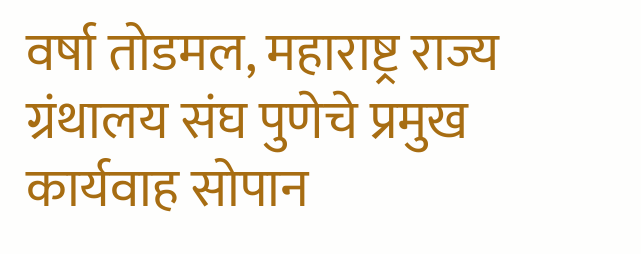वर्षा तोडमल, महाराष्ट्र राज्य ग्रंथालय संघ पुणेचे प्रमुख कार्यवाह सोपान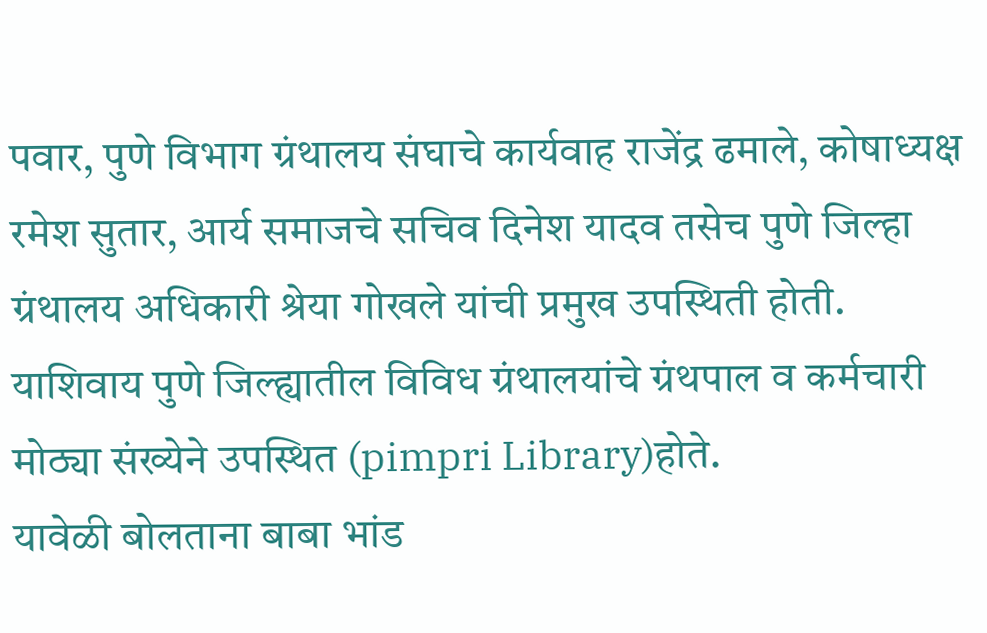पवार, पुणे विभाग ग्रंथालय संघाचे कार्यवाह राजेंद्र ढमाले, कोषाध्यक्ष रमेश सुतार, आर्य समाजचे सचिव दिनेश यादव तसेच पुणे जिल्हा ग्रंथालय अधिकारी श्रेया गोखले यांची प्रमुख उपस्थिती होती. याशिवाय पुणे जिल्ह्यातील विविध ग्रंथालयांचे ग्रंथपाल व कर्मचारी मोठ्या संख्येने उपस्थित (pimpri Library)होते.
यावेळी बोलताना बाबा भांड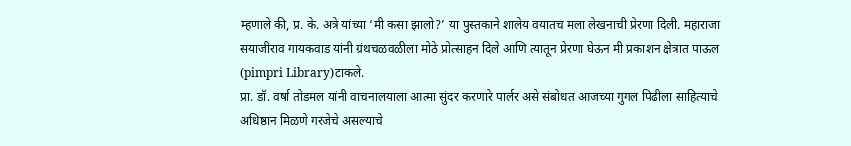म्हणाले की, प्र. के. अत्रे यांच्या ‘मी कसा झालो?’ या पुस्तकाने शालेय वयातच मला लेखनाची प्रेरणा दिली. महाराजा सयाजीराव गायकवाड यांनी ग्रंथचळवळीला मोठे प्रोत्साहन दिले आणि त्यातून प्रेरणा घेऊन मी प्रकाशन क्षेत्रात पाऊल (pimpri Library)टाकले.
प्रा. डॉ. वर्षा तोडमल यांनी वाचनालयाला आत्मा सुंदर करणारे पार्लर असे संबोधत आजच्या गुगल पिढीला साहित्याचे अधिष्ठान मिळणे गरजेचे असल्याचे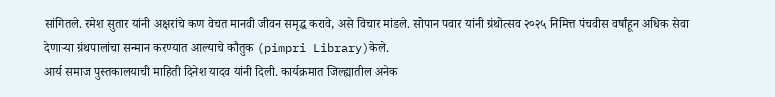सांगितले. रमेश सुतार यांनी अक्षरांचे कण वेचत मानवी जीवन समृद्ध करावे, असे विचार मांडले. सोपान पवार यांनी ग्रंथोत्सव २०२५ निमित्त पंचवीस वर्षांहून अधिक सेवा देणाऱ्या ग्रंथपालांचा सन्मान करण्यात आल्याचे कौतुक (pimpri Library)केले.
आर्य समाज पुस्तकालयाची माहिती दिनेश यादव यांनी दिली. कार्यक्रमात जिल्ह्यातील अनेक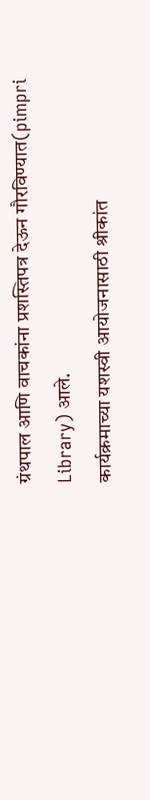ग्रंथपाल आणि वाचकांना प्रशस्तिपत्र देऊन गौरविण्यात(pimpri Library) आले.
कार्यक्रमाच्या यशस्वी आयोजनासाठी श्रीकांत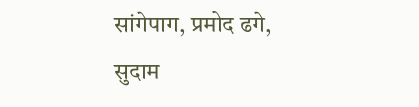सांगेपाग, प्रमोद ढगे, सुदाम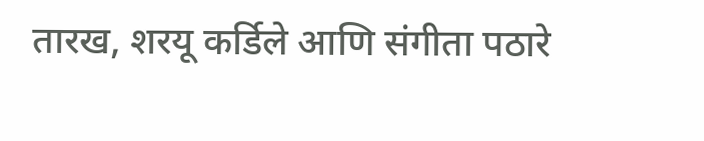तारख, शरयू कर्डिले आणि संगीता पठारे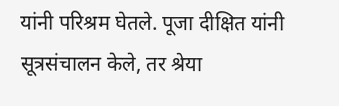यांनी परिश्रम घेतले. पूजा दीक्षित यांनी सूत्रसंचालन केले, तर श्रेया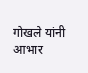गोखले यांनी आभार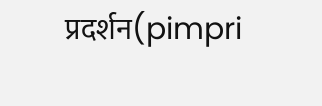प्रदर्शन(pimpri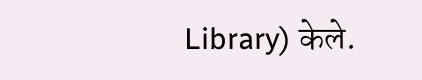Library) केले.